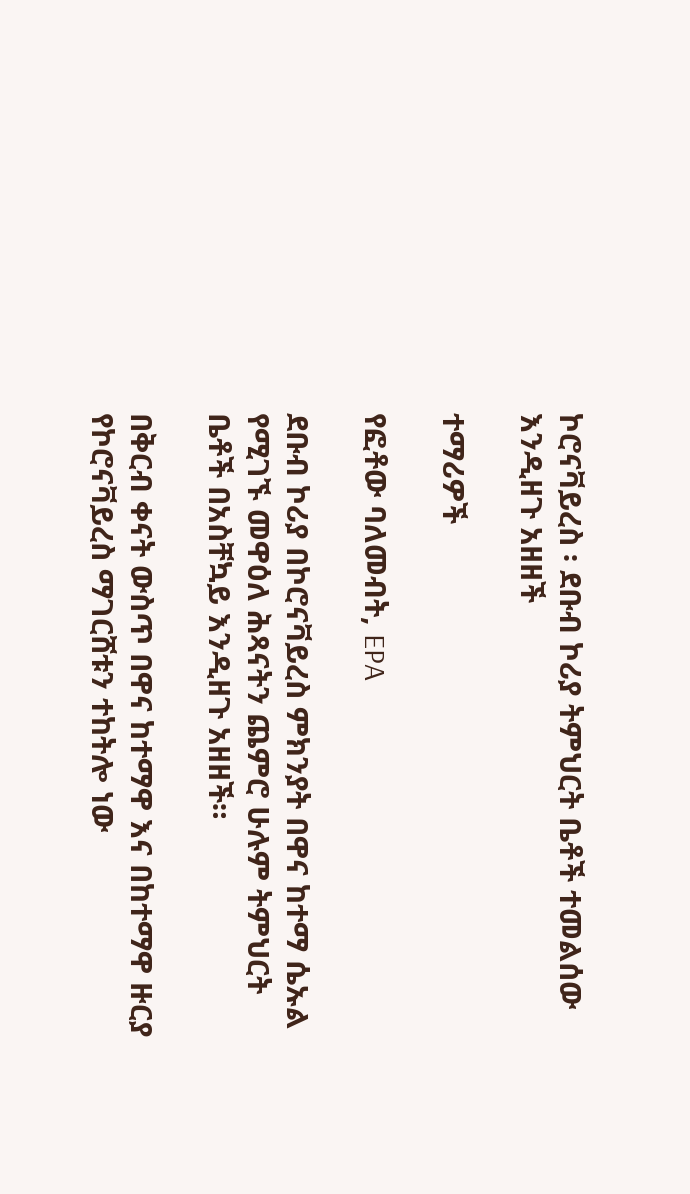ኮሮናቫይረስ ፡ ደቡብ ኮሪያ ትምህርት ቤቶች ተመልሰው እንዲዘጉ አዘዘች

ተማሪዎች

የፎቶው ባለመብት, EPA

ደቡብ ኮሪያ በኮሮናቫይረስ ምክንያት በዋና ከተማ ሴኡል የሚገኙ መዋዕለ ሕጻናትን ጨምሮ ሁሉም ትምህርት ቤቶች በአስቸኳይ እንዲዘጉ አዘዘች።

በቅርብ ቀናት ውስጥ በዋና ከተማዋ እና በከተማዋ ዙርያ የኮሮናቫይረስ ማገርሸቱን ተከትሎ ነው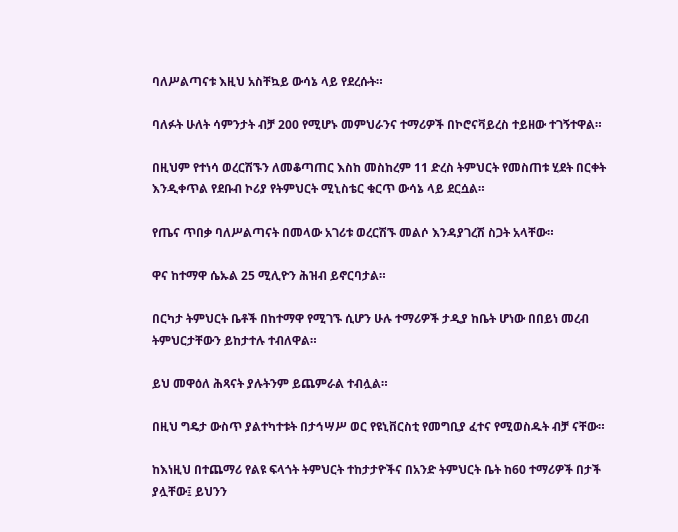ባለሥልጣናቱ እዚህ አስቸኳይ ውሳኔ ላይ የደረሱት።

ባለፉት ሁለት ሳምንታት ብቻ 200 የሚሆኑ መምህራንና ተማሪዎች በኮሮናቫይረስ ተይዘው ተገኝተዋል።

በዚህም የተነሳ ወረርሽኙን ለመቆጣጠር እስከ መስከረም 11 ድረስ ትምህርት የመስጠቱ ሂደት በርቀት እንዲቀጥል የደቡብ ኮሪያ የትምህርት ሚኒስቴር ቁርጥ ውሳኔ ላይ ደርሷል።

የጤና ጥበቃ ባለሥልጣናት በመላው አገሪቱ ወረርሽኙ መልሶ እንዳያገረሽ ስጋት አላቸው።

ዋና ከተማዋ ሴኡል 25 ሚሊዮን ሕዝብ ይኖርባታል።

በርካታ ትምህርት ቤቶች በከተማዋ የሚገኙ ሲሆን ሁሉ ተማሪዎች ታዲያ ከቤት ሆነው በበይነ መረብ ትምህርታቸውን ይከታተሉ ተብለዋል።

ይህ መዋዕለ ሕጻናት ያሉትንም ይጨምራል ተብሏል።

በዚህ ግዴታ ውስጥ ያልተካተቱት በታኅሣሥ ወር የዩኒቨርስቲ የመግቢያ ፈተና የሚወስዱት ብቻ ናቸው።

ከእነዚህ በተጨማሪ የልዩ ፍላጎት ትምህርት ተከታታዮችና በአንድ ትምህርት ቤት ከ60 ተማሪዎች በታች ያሏቸው፤ ይህንን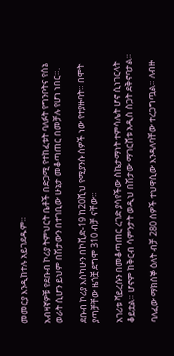መመርያ እንዲከተሉ አይገደዱም።

አብዛኛዎቹ የደቡብ ኮሪያ ትምህርት ቤቶች በድጋሚ የተከፈቱት ባለፉት የግንቦትና የሰኔ ወራት ሲሆን ይህም በሽታውን በተገቢው ሁኔታ መቆጣጠር በመቻሉ የሆነ ነበር።.

ደቡብ ኮሪያ እስካሁን በኮቪድ-19 ከ20ሺህ የሚያንሱ ሰዎች ነው የተያዙባት። በሞት ያጣቻቸው ዜጎቿ ደግሞ 310 ብቻ ናቸው።

አገሪቱ ቫይረሱን በመቆጣጠር ረገድ ያሳየችው ስኬታማነት ተምሳሌት ሆኖ ሲነገርላት ቆይቷል። ሆኖም ከቅርብ ሳምንታት ወዲህ በሽታው ማገርሸቱ አዲስ ስጋት ደቅኖባታል።

ባለፈው ማክሰኞ ዕለት ብቻ 280 ሰዎች ተህዋሲው እንዳለባቸው ተረጋግጧል። ለብዙ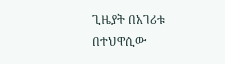ጊዜያት በአገሪቱ በተህዋሲው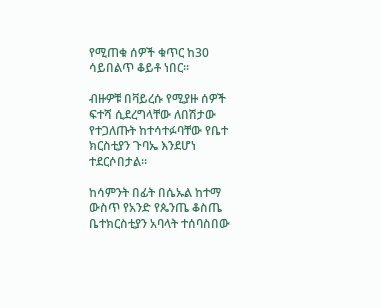የሚጠቁ ሰዎች ቁጥር ከ30 ሳይበልጥ ቆይቶ ነበር።

ብዙዎቹ በቫይረሱ የሚያዙ ሰዎች ፍተሻ ሲደረግላቸው ለበሽታው የተጋለጡት ከተሳተፉባቸው የቤተ ክርስቲያን ጉባኤ እንደሆነ ተደርሶበታል።

ከሳምንት በፊት በሴኡል ከተማ ውስጥ የአንድ የጴንጤ ቆስጤ ቤተክርስቲያን አባላት ተሰባስበው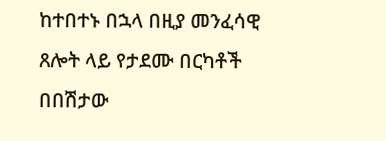ከተበተኑ በኋላ በዚያ መንፈሳዊ ጸሎት ላይ የታደሙ በርካቶች በበሽታው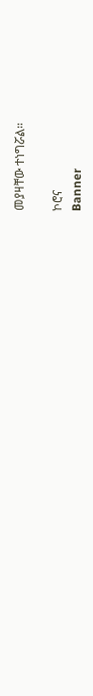መያዛቸው ተነግሯል።

ኮሮና
Banner